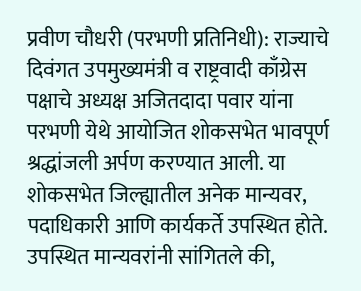प्रवीण चौधरी (परभणी प्रतिनिधी): राज्याचे दिवंगत उपमुख्यमंत्री व राष्ट्रवादी काँग्रेस पक्षाचे अध्यक्ष अजितदादा पवार यांना परभणी येथे आयोजित शोकसभेत भावपूर्ण श्रद्धांजली अर्पण करण्यात आली. या शोकसभेत जिल्ह्यातील अनेक मान्यवर, पदाधिकारी आणि कार्यकर्ते उपस्थित होते.
उपस्थित मान्यवरांनी सांगितले की,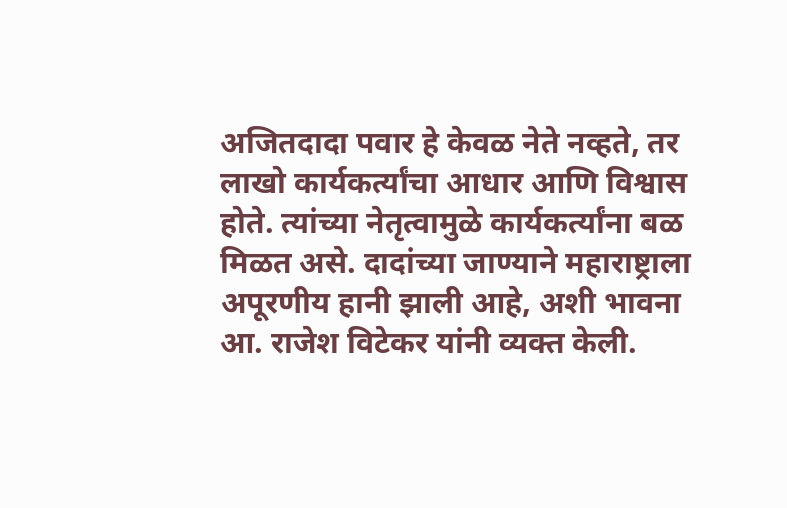अजितदादा पवार हे केवळ नेते नव्हते, तर लाखो कार्यकर्त्यांचा आधार आणि विश्वास होते. त्यांच्या नेतृत्वामुळे कार्यकर्त्यांना बळ मिळत असे. दादांच्या जाण्याने महाराष्ट्राला अपूरणीय हानी झाली आहे, अशी भावना आ. राजेश विटेकर यांनी व्यक्त केली.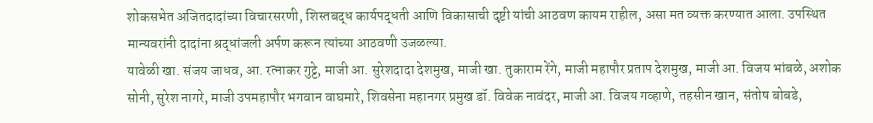शोकसभेत अजितदादांच्या विचारसरणी, शिस्तबद्ध कार्यपद्धती आणि विकासाची दृष्टी यांची आठवण कायम राहील, असा मत व्यक्त करण्यात आला. उपस्थित मान्यवरांनी दादांना श्रद्धांजली अर्पण करून त्यांच्या आठवणी उजळल्या.
यावेळी खा. संजय जाधव, आ. रत्नाकर गुट्टे, माजी आ. सुरेशदादा देशमुख, माजी खा. तुकाराम रेंगे, माजी महापौर प्रताप देशमुख, माजी आ. विजय भांबळे, अशोक सोनी, सुरेश नागरे, माजी उपमहापौर भगवान वाघमारे, शिवसेना महानगर प्रमुख डॉ. विवेक नावंदर, माजी आ. विजय गव्हाणे, तहसीन खान, संतोष बोबडे,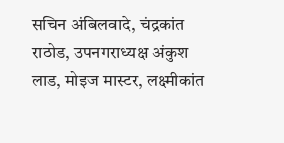सचिन अंबिलवादे, चंद्रकांत राठोड, उपनगराध्यक्ष अंकुश लाड, मोइज मास्टर, लक्ष्मीकांत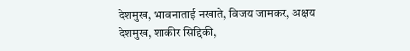देशमुख, भावनाताई नखाते, विजय जामकर, अक्षय देशमुख, शाकीर सिद्दिकी,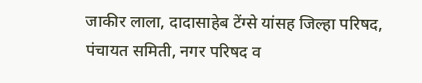जाकीर लाला, दादासाहेब टेंग्से यांसह जिल्हा परिषद, पंचायत समिती, नगर परिषद व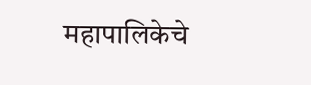महापालिकेचे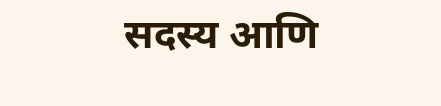सदस्य आणि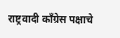राष्ट्रवादी काँग्रेस पक्षाचे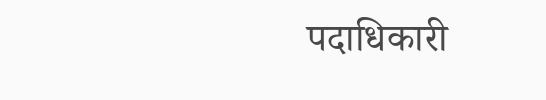पदाधिकारी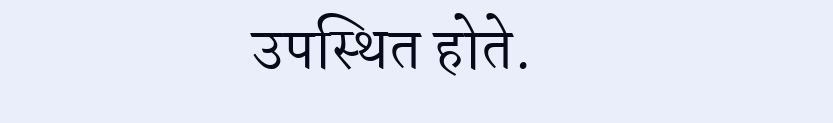उपस्थित होते.